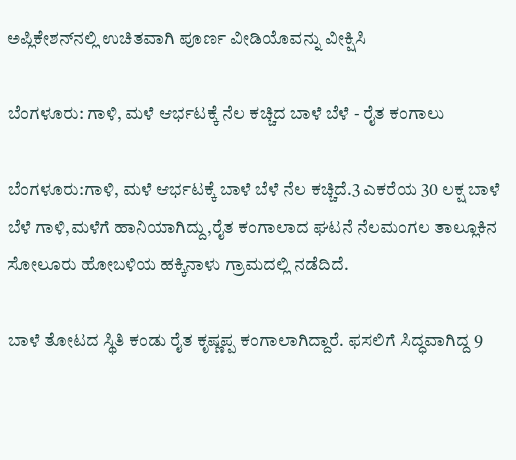ಅಪ್ಲಿಕೇಶನ್‌ನಲ್ಲಿ ಉಚಿತವಾಗಿ ಪೂರ್ಣ ವೀಡಿಯೊವನ್ನು ವೀಕ್ಷಿಸಿ

ಬೆಂಗಳೂರು: ಗಾಳಿ, ಮಳೆ ಆರ್ಭಟಕ್ಕೆ ನೆಲ ಕಚ್ಚಿದ ಬಾಳೆ ಬೆಳೆ - ರೈತ ಕಂಗಾಲು

ಬೆಂಗಳೂರು:ಗಾಳಿ, ಮಳೆ ಆರ್ಭಟಕ್ಕೆ ಬಾಳೆ ಬೆಳೆ ನೆಲ ಕಚ್ಚಿದೆ.3 ಎಕರೆಯ 30 ಲಕ್ಷ ಬಾಳೆ ಬೆಳೆ ಗಾಳಿ,ಮಳೆಗೆ ಹಾನಿಯಾಗಿದ್ದು,ರೈತ ಕಂಗಾಲಾದ ಘಟನೆ ನೆಲಮಂಗಲ ತಾಲ್ಲೂಕಿನ ಸೋಲೂರು ಹೋಬಳಿಯ ಹಕ್ಕಿನಾಳು ಗ್ರಾಮದಲ್ಲಿ ನಡೆದಿದೆ.

ಬಾಳೆ ತೋಟದ ಸ್ಥಿತಿ ಕಂಡು ರೈತ ಕೃಷ್ಣಪ್ಪ ಕಂಗಾಲಾಗಿದ್ದಾರೆ. ಫಸಲಿಗೆ ಸಿದ್ಧವಾಗಿದ್ದ 9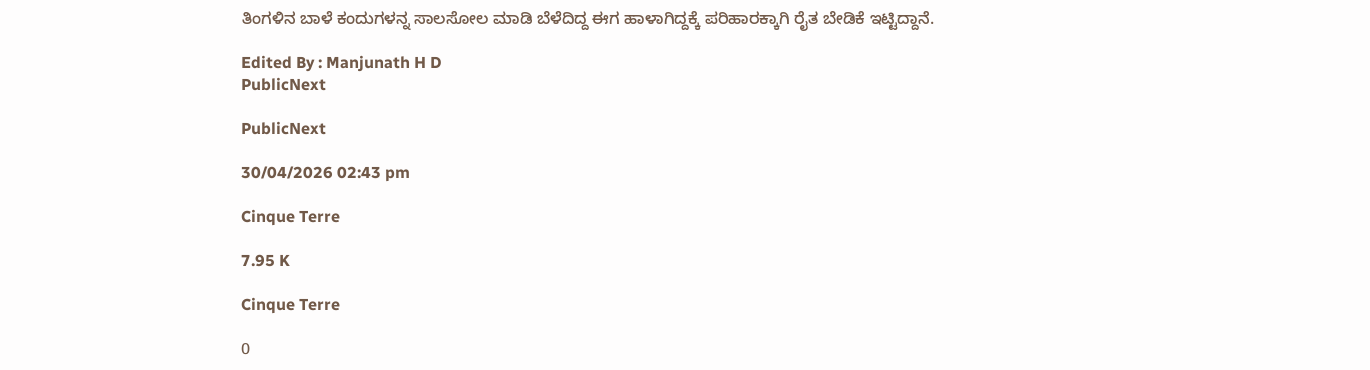ತಿಂಗಳಿನ ಬಾಳೆ ಕಂದುಗಳನ್ನ ಸಾಲಸೋಲ ಮಾಡಿ ಬೆಳೆದಿದ್ದ ಈಗ ಹಾಳಾಗಿದ್ದಕ್ಕೆ ಪರಿಹಾರಕ್ಕಾಗಿ ರೈತ ಬೇಡಿಕೆ ಇಟ್ಟಿದ್ದಾನೆ.

Edited By : Manjunath H D
PublicNext

PublicNext

30/04/2026 02:43 pm

Cinque Terre

7.95 K

Cinque Terre

0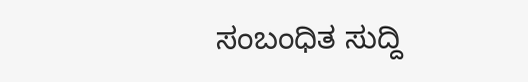ಸಂಬಂಧಿತ ಸುದ್ದಿ